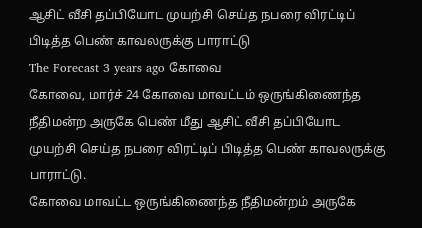ஆசிட் வீசி தப்பியோட முயற்சி செய்த நபரை விரட்டிப் பிடித்த பெண் காவலருக்கு பாராட்டு
The Forecast 3 years ago கோவை
கோவை, மார்ச் 24 கோவை மாவட்டம் ஒருங்கிணைந்த நீதிமன்ற அருகே பெண் மீது ஆசிட் வீசி தப்பியோட முயற்சி செய்த நபரை விரட்டிப் பிடித்த பெண் காவலருக்கு பாராட்டு.
கோவை மாவட்ட ஒருங்கிணைந்த நீதிமன்றம் அருகே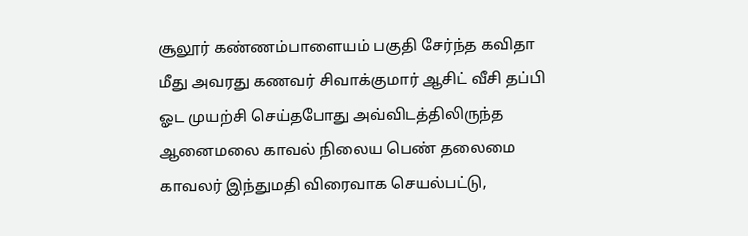சூலூர் கண்ணம்பாளையம் பகுதி சேர்ந்த கவிதா மீது அவரது கணவர் சிவாக்குமார் ஆசிட் வீசி தப்பி ஓட முயற்சி செய்தபோது அவ்விடத்திலிருந்த ஆனைமலை காவல் நிலைய பெண் தலைமை காவலர் இந்துமதி விரைவாக செயல்பட்டு,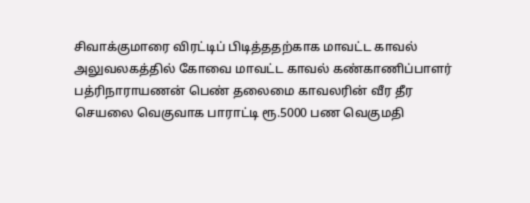சிவாக்குமாரை விரட்டிப் பிடித்ததற்காக மாவட்ட காவல் அலுவலகத்தில் கோவை மாவட்ட காவல் கண்காணிப்பாளர் பத்ரிநாராயணன் பெண் தலைமை காவலரின் வீர தீர செயலை வெகுவாக பாராட்டி ரூ.5000 பண வெகுமதி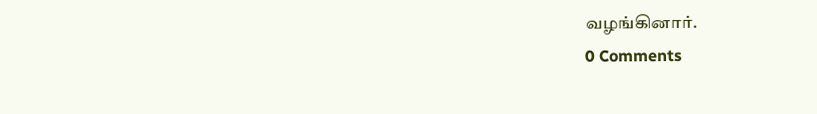வழங்கினார்.
0 Comments